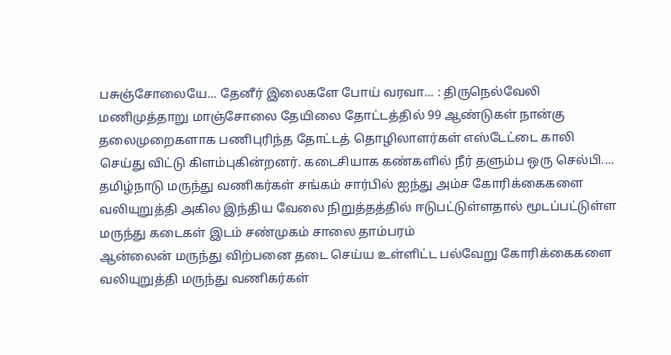பசுஞ்சோலையே... தேனீர் இலைகளே போய் வரவா... : திருநெல்வேலி மணிமுத்தாறு மாஞ்சோலை தேயிலை தோட்டத்தில் 99 ஆண்டுகள் நான்கு தலைமுறைகளாக பணிபுரிந்த தோட்டத் தொழிலாளர்கள் எஸ்டேட்டை காலி செய்து விட்டு கிளம்புகின்றனர். கடைசியாக கண்களில் நீர் தளும்ப ஒரு செல்பி....
தமிழ்நாடு மருந்து வணிகர்கள் சங்கம் சார்பில் ஐந்து அம்ச கோரிக்கைகளை வலியுறுத்தி அகில இந்திய வேலை நிறுத்தத்தில் ஈடுபட்டுள்ளதால் மூடப்பட்டுள்ள மருந்து கடைகள் இடம் சண்முகம் சாலை தாம்பரம்
ஆன்லைன் மருந்து விற்பனை தடை செய்ய உள்ளிட்ட பல்வேறு கோரிக்கைகளை வலியுறுத்தி மருந்து வணிகர்கள்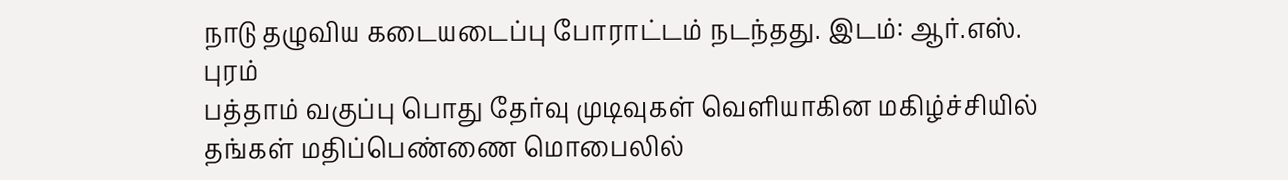நாடு தழுவிய கடையடைப்பு போராட்டம் நடந்தது. இடம்: ஆர்.எஸ். புரம்
பத்தாம் வகுப்பு பொது தேர்வு முடிவுகள் வெளியாகின மகிழ்ச்சியில் தங்கள் மதிப்பெண்ணை மொபைலில்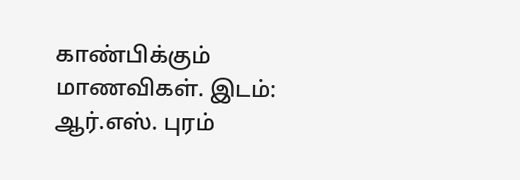காண்பிக்கும் மாணவிகள். இடம்: ஆர்.எஸ். புரம்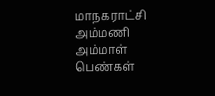மாநகராட்சி அம்மணி அம்மாள் பெண்கள்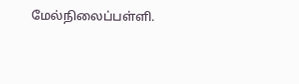மேல்நிலைப்பள்ளி.